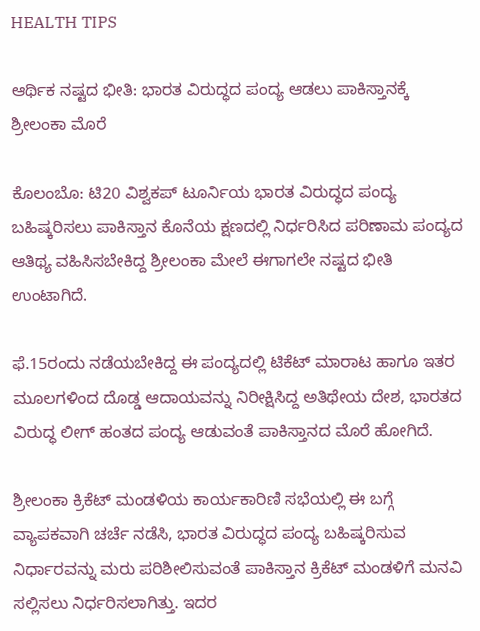HEALTH TIPS

ಆರ್ಥಿಕ ನಷ್ಟದ ಭೀತಿ: ಭಾರತ ವಿರುದ್ಧದ ಪಂದ್ಯ ಆಡಲು ಪಾಕಿಸ್ತಾನಕ್ಕೆ ಶ್ರೀಲಂಕಾ ಮೊರೆ

ಕೊಲಂಬೊ: ಟಿ20 ವಿಶ್ವಕಪ್ ಟೂರ್ನಿಯ ಭಾರತ ವಿರುದ್ಧದ ಪಂದ್ಯ ಬಹಿಷ್ಕರಿಸಲು ಪಾಕಿಸ್ತಾನ ಕೊನೆಯ ಕ್ಷಣದಲ್ಲಿ ನಿರ್ಧರಿಸಿದ ಪರಿಣಾಮ ಪಂದ್ಯದ ಆತಿಥ್ಯ ವಹಿಸಿಸಬೇಕಿದ್ದ ಶ್ರೀಲಂಕಾ ಮೇಲೆ ಈಗಾಗಲೇ ನಷ್ಟದ ಭೀತಿ ಉಂಟಾಗಿದೆ.

ಫೆ.15ರಂದು ನಡೆಯಬೇಕಿದ್ದ ಈ ಪಂದ್ಯದಲ್ಲಿ ಟಿಕೆಟ್ ಮಾರಾಟ ಹಾಗೂ ಇತರ ಮೂಲಗಳಿಂದ ದೊಡ್ಡ ಆದಾಯವನ್ನು ನಿರೀಕ್ಷಿಸಿದ್ದ ಅತಿಥೇಯ ದೇಶ, ಭಾರತದ ವಿರುದ್ಧ ಲೀಗ್ ಹಂತದ ಪಂದ್ಯ ಆಡುವಂತೆ ಪಾಕಿಸ್ತಾನದ ಮೊರೆ ಹೋಗಿದೆ.

ಶ್ರೀಲಂಕಾ ಕ್ರಿಕೆಟ್ ಮಂಡಳಿಯ ಕಾರ್ಯಕಾರಿಣಿ ಸಭೆಯಲ್ಲಿ ಈ ಬಗ್ಗೆ ವ್ಯಾಪಕವಾಗಿ ಚರ್ಚೆ ನಡೆಸಿ, ಭಾರತ ವಿರುದ್ಧದ ಪಂದ್ಯ ಬಹಿಷ್ಕರಿಸುವ ನಿರ್ಧಾರವನ್ನು ಮರು ಪರಿಶೀಲಿಸುವಂತೆ ಪಾಕಿಸ್ತಾನ ಕ್ರಿಕೆಟ್ ಮಂಡಳಿಗೆ ಮನವಿ ಸಲ್ಲಿಸಲು ನಿರ್ಧರಿಸಲಾಗಿತ್ತು. ಇದರ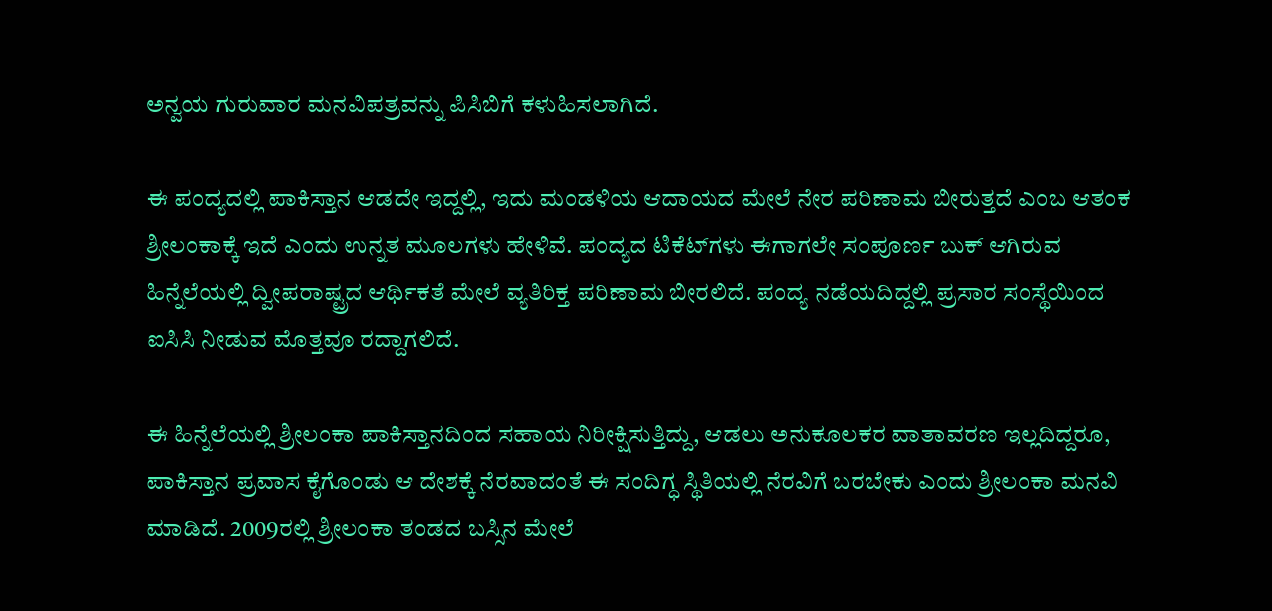ಅನ್ವಯ ಗುರುವಾರ ಮನವಿಪತ್ರವನ್ನು ಪಿಸಿಬಿಗೆ ಕಳುಹಿಸಲಾಗಿದೆ.

ಈ ಪಂದ್ಯದಲ್ಲಿ ಪಾಕಿಸ್ತಾನ ಆಡದೇ ಇದ್ದಲ್ಲಿ, ಇದು ಮಂಡಳಿಯ ಆದಾಯದ ಮೇಲೆ ನೇರ ಪರಿಣಾಮ ಬೀರುತ್ತದೆ ಎಂಬ ಆತಂಕ ಶ್ರೀಲಂಕಾಕ್ಕೆ ಇದೆ ಎಂದು ಉನ್ನತ ಮೂಲಗಳು ಹೇಳಿವೆ. ಪಂದ್ಯದ ಟಿಕೆಟ್‍ಗಳು ಈಗಾಗಲೇ ಸಂಪೂರ್ಣ ಬುಕ್ ಆಗಿರುವ ಹಿನ್ನೆಲೆಯಲ್ಲಿ ದ್ವೀಪರಾಷ್ಟ್ರದ ಆರ್ಥಿಕತೆ ಮೇಲೆ ವ್ಯತಿರಿಕ್ತ ಪರಿಣಾಮ ಬೀರಲಿದೆ. ಪಂದ್ಯ ನಡೆಯದಿದ್ದಲ್ಲಿ ಪ್ರಸಾರ ಸಂಸ್ಥೆಯಿಂದ ಐಸಿಸಿ ನೀಡುವ ಮೊತ್ತವೂ ರದ್ದಾಗಲಿದೆ.

ಈ ಹಿನ್ನೆಲೆಯಲ್ಲಿ ಶ್ರೀಲಂಕಾ ಪಾಕಿಸ್ತಾನದಿಂದ ಸಹಾಯ ನಿರೀಕ್ಷಿಸುತ್ತಿದ್ದು, ಆಡಲು ಅನುಕೂಲಕರ ವಾತಾವರಣ ಇಲ್ಲದಿದ್ದರೂ, ಪಾಕಿಸ್ತಾನ ಪ್ರವಾಸ ಕೈಗೊಂಡು ಆ ದೇಶಕ್ಕೆ ನೆರವಾದಂತೆ ಈ ಸಂದಿಗ್ಧ ಸ್ಥಿತಿಯಲ್ಲಿ ನೆರವಿಗೆ ಬರಬೇಕು ಎಂದು ಶ್ರೀಲಂಕಾ ಮನವಿ ಮಾಡಿದೆ. 2009ರಲ್ಲಿ ಶ್ರೀಲಂಕಾ ತಂಡದ ಬಸ್ಸಿನ ಮೇಲೆ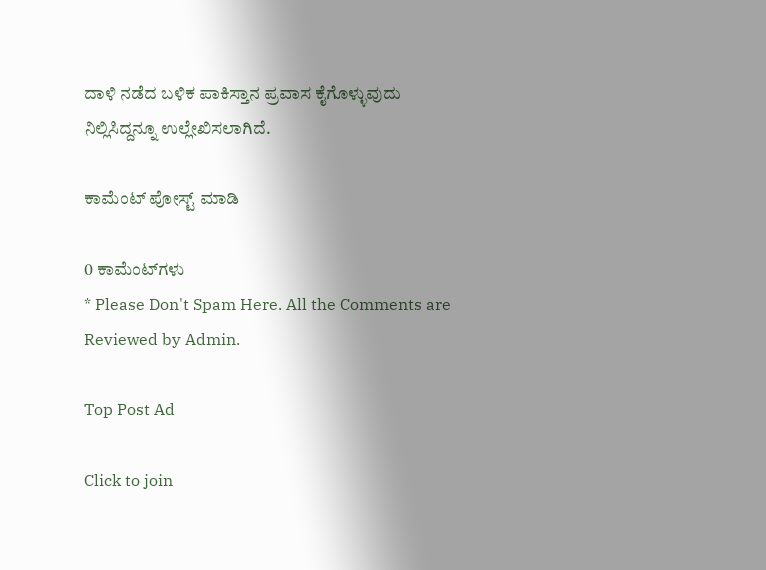ದಾಳಿ ನಡೆದ ಬಳಿಕ ಪಾಕಿಸ್ತಾನ ಪ್ರವಾಸ ಕೈಗೊಳ್ಳುವುದು ನಿಲ್ಲಿಸಿದ್ದನ್ನೂ ಉಲ್ಲೇಖಿಸಲಾಗಿದೆ.

ಕಾಮೆಂಟ್‌‌ ಪೋಸ್ಟ್‌ ಮಾಡಿ

0 ಕಾಮೆಂಟ್‌ಗಳು
* Please Don't Spam Here. All the Comments are Reviewed by Admin.

Top Post Ad

Click to join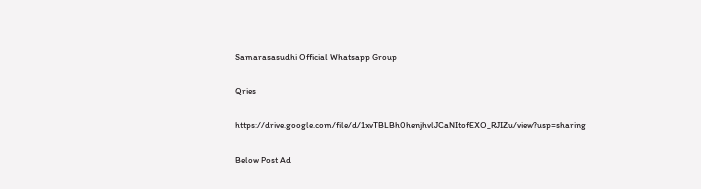Samarasasudhi Official Whatsapp Group

Qries

https://drive.google.com/file/d/1xvTBLBh0henjhvlJCaNItofEXO_RJIZu/view?usp=sharing

Below Post Ad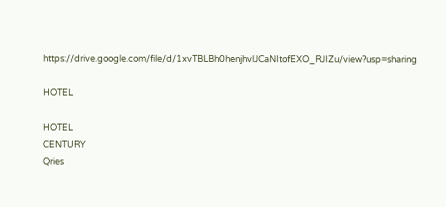https://drive.google.com/file/d/1xvTBLBh0henjhvlJCaNItofEXO_RJIZu/view?usp=sharing

HOTEL

HOTEL
CENTURY
Qries